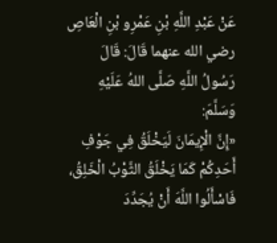عَنْ عَبْدِ اللَّهِ بْنِ عَمْرِو بْنِ الْعَاصِ رضي الله عنهما قَالَ: قَالَ رَسُولُ اللَّهِ صَلَّى اللهُ عَلَيْهِ وَسَلَّمَ:
«إِنَّ الْإِيمَانَ لَيَخْلَقُ فِي جَوْفِ أَحَدِكُمْ كَمَا يَخْلَقُ الثَّوْبُ الْخَلِقُ، فَاسْأَلُوا اللَّهَ أَنْ يُجَدِّدَ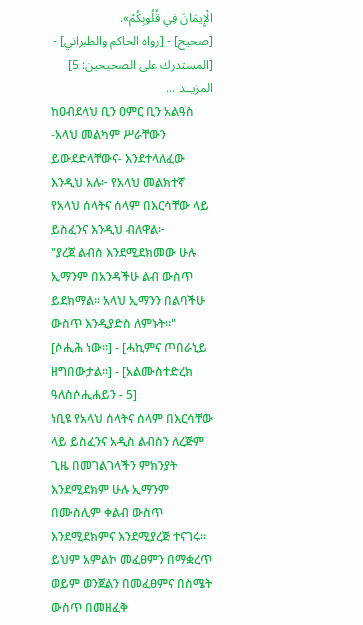الْإِيمَانَ فِي قُلُوبِكُمْ».
[صحيح] - [رواه الحاكم والطبراني] - [المستدرك على الصحيحين: 5]
المزيــد ...
ከዐብደላህ ቢን ዐምር ቢን አልዓስ -አላህ መልካም ሥራቸውን ይውደድላቸውና- እንደተላለፈው እንዲህ አሉ፦ የአላህ መልክተኛ የአላህ ሰላትና ሰላም በእርሳቸው ላይ ይስፈንና እንዲህ ብለዋል፦
"ያረጀ ልብስ እንደሚደክመው ሁሉ ኢማንም በአንዳችሁ ልብ ውስጥ ይደክማል። አላህ ኢማንን በልባችሁ ውስጥ እንዲያድስ ለምኑት።"
[ሶሒሕ ነው።] - [ሓኪምና ጦበራኒይ ዘግበውታል።] - [አልሙስተድረክ ዓለስሶሒሐይን - 5]
ነቢዩ የአላህ ሰላትና ሰላም በእርሳቸው ላይ ይስፈንና አዲስ ልብስን ለረጅም ጊዜ በመገልገላችን ምክንያት እንደሚደክም ሁሉ ኢማንም በሙስሊም ቀልብ ውስጥ እንደሚደክምና እንደሚያረጅ ተናገሩ። ይህም አምልኮ መፈፀምን በማቋረጥ ወይም ወንጀልን በመፈፀምና በስሜት ውስጥ በመዘፈቅ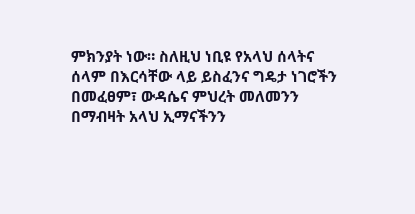ምክንያት ነው። ስለዚህ ነቢዩ የአላህ ሰላትና ሰላም በእርሳቸው ላይ ይስፈንና ግዴታ ነገሮችን በመፈፀም፣ ውዳሴና ምህረት መለመንን በማብዛት አላህ ኢማናችንን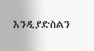እንዲያድስልን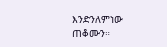እንድንለምነው ጠቆሙን።